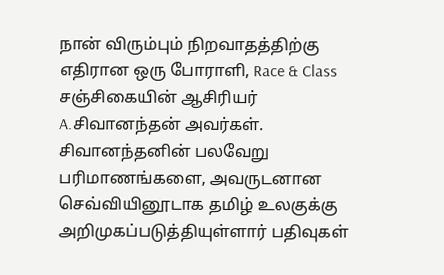நான் விரும்பும் நிறவாதத்திற்கு எதிரான ஒரு போராளி, Race & Class சஞ்சிகையின் ஆசிரியர் A.சிவானந்தன் அவர்கள். சிவானந்தனின் பலவேறு பரிமாணங்களை, அவருடனான செவ்வியினூடாக தமிழ் உலகுக்கு அறிமுகப்படுத்தியுள்ளார் பதிவுகள்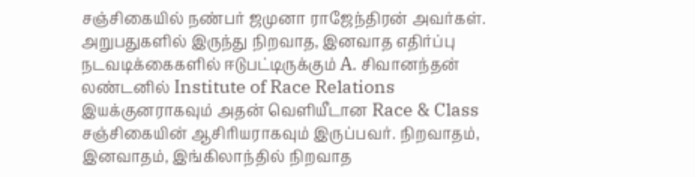சஞ்சிகையில் நண்பர் ஜமுனா ராஜேந்திரன் அவர்கள். அறுபதுகளில் இருந்து நிறவாத, இனவாத எதிர்ப்பு நடவடிக்கைகளில் ஈடுபட்டிருக்கும் A. சிவானந்தன் லண்டனில் Institute of Race Relations இயக்குனராகவும் அதன் வெளியீடான Race & Class சஞ்சிகையின் ஆசிரியராகவும் இருப்பவர். நிறவாதம், இனவாதம், இங்கிலாந்தில் நிறவாத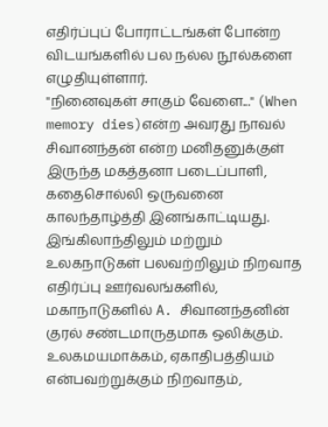எதிர்ப்புப் போராட்டங்கள் போன்ற விடயங்களில் பல நல்ல நூல்களை எழுதியுள்ளார்.
"நினைவுகள் சாகும் வேளை..." (When memory dies)என்ற அவரது நாவல் சிவானந்தன் என்ற மனிதனுக்குள் இருந்த மகத்தனா படைப்பாளி, கதைசொல்லி ஒருவனை காலந்தாழ்த்தி இனங்காட்டியது.
இங்கிலாந்திலும் மற்றும் உலகநாடுகள் பலவற்றிலும் நிறவாத எதிர்ப்பு ஊர்வலங்களில், மகாநாடுகளில் A. சிவானந்தனின் குரல் சண்டமாருதமாக ஒலிக்கும். உலகமயமாக்கம், ஏகாதிபத்தியம் என்பவற்றுக்கும் நிறவாதம்,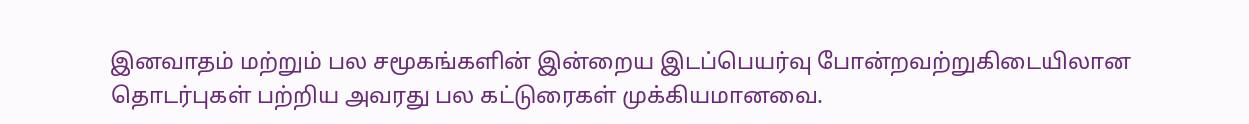இனவாதம் மற்றும் பல சமூகங்களின் இன்றைய இடப்பெயர்வு போன்றவற்றுகிடையிலான தொடர்புகள் பற்றிய அவரது பல கட்டுரைகள் முக்கியமானவை.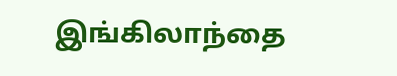இங்கிலாந்தை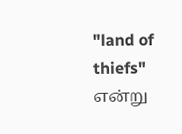"land of thiefs" என்று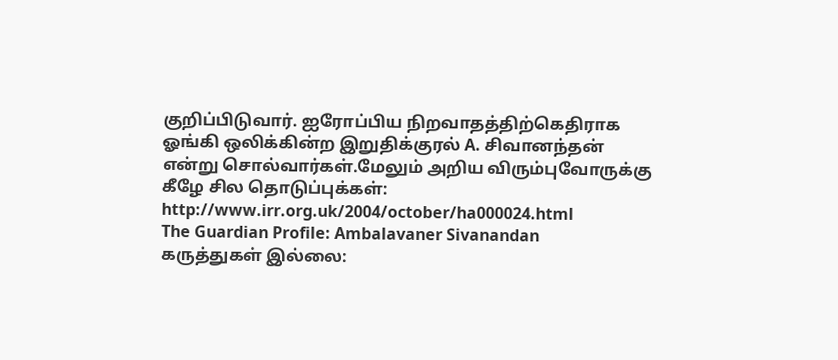குறிப்பிடுவார். ஐரோப்பிய நிறவாதத்திற்கெதிராக ஓங்கி ஒலிக்கின்ற இறுதிக்குரல் A. சிவானந்தன் என்று சொல்வார்கள்.மேலும் அறிய விரும்புவோருக்கு கீழே சில தொடுப்புக்கள்:
http://www.irr.org.uk/2004/october/ha000024.html
The Guardian Profile: Ambalavaner Sivanandan
கருத்துகள் இல்லை: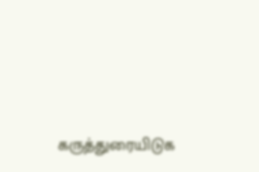கருத்துரையிடுக